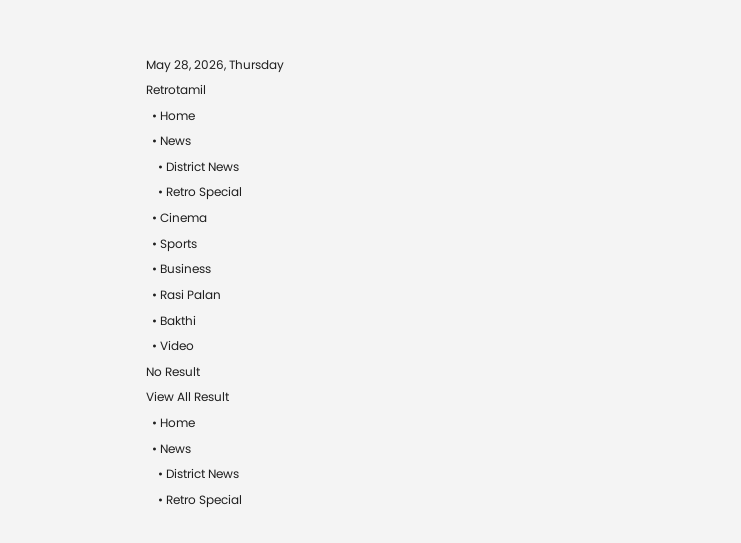May 28, 2026, Thursday
Retrotamil
  • Home
  • News
    • District News
    • Retro Special
  • Cinema
  • Sports
  • Business
  • Rasi Palan
  • Bakthi
  • Video
No Result
View All Result
  • Home
  • News
    • District News
    • Retro Special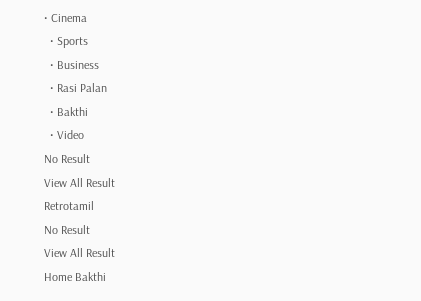• Cinema
  • Sports
  • Business
  • Rasi Palan
  • Bakthi
  • Video
No Result
View All Result
Retrotamil
No Result
View All Result
Home Bakthi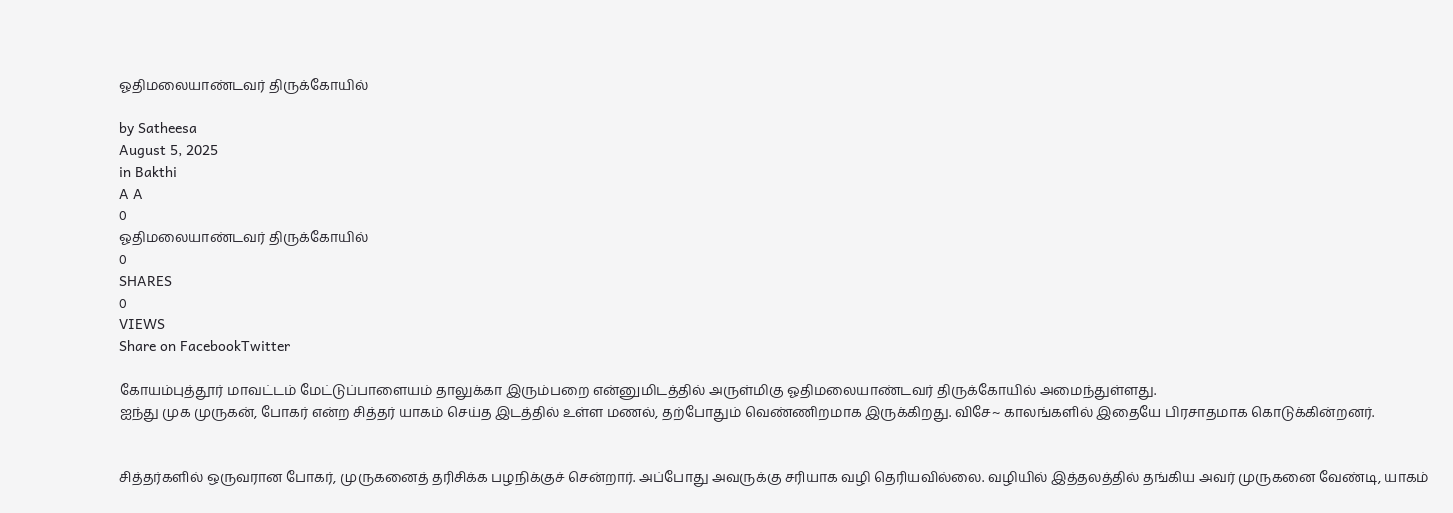ஓதிமலையாண்டவர் திருக்கோயில்

by Satheesa
August 5, 2025
in Bakthi
A A
0
ஓதிமலையாண்டவர் திருக்கோயில்
0
SHARES
0
VIEWS
Share on FacebookTwitter

கோயம்புத்தூர் மாவட்டம் மேட்டுப்பாளையம் தாலுக்கா இரும்பறை என்னுமிடத்தில் அருள்மிகு ஓதிமலையாண்டவர் திருக்கோயில் அமைந்துள்ளது.
ஐந்து முக முருகன், போகர் என்ற சித்தர் யாகம் செய்த இடத்தில் உள்ள மணல், தற்போதும் வெண்ணிறமாக இருக்கிறது. விசே~ காலங்களில் இதையே பிரசாதமாக கொடுக்கின்றனர்.


சித்தர்களில் ஒருவரான போகர், முருகனைத் தரிசிக்க பழநிக்குச் சென்றார். அப்போது அவருக்கு சரியாக வழி தெரியவில்லை. வழியில் இத்தலத்தில் தங்கிய அவர் முருகனை வேண்டி, யாகம்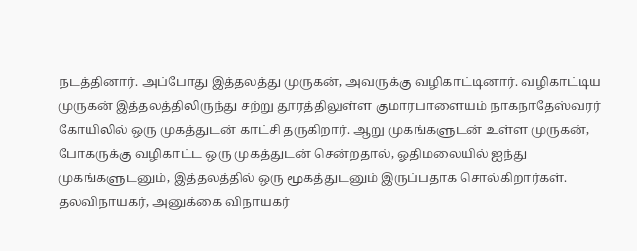நடத்தினார். அப்போது இத்தலத்து முருகன், அவருக்கு வழிகாட்டினார். வழிகாட்டிய முருகன் இத்தலத்திலிருந்து சற்று தூரத்திலுள்ள குமாரபாளையம் நாகநாதேஸ்வரர் கோயிலில் ஒரு முகத்துடன் காட்சி தருகிறார். ஆறு முகங்களுடன் உள்ள முருகன், போகருக்கு வழிகாட்ட ஒரு முகத்துடன் சென்றதால், ஓதிமலையில் ஐந்து முகங்களுடனும், இத்தலத்தில் ஒரு மூகத்துடனும் இருப்பதாக சொல்கிறார்கள். தலவிநாயகர், அனுக்கை விநாயகர்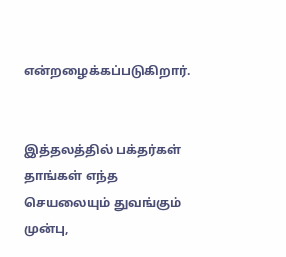என்றழைக்கப்படுகிறார்.


இத்தலத்தில் பக்தர்கள் தாங்கள் எந்த செயலையும் துவங்கும் முன்பு,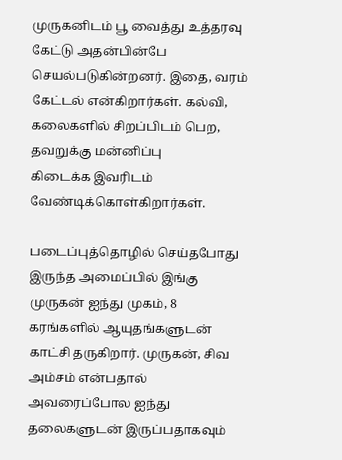முருகனிடம் பூ வைத்து உத்தரவு கேட்டு அதன்பின்பே செயல்படுகின்றனர். இதை, வரம் கேட்டல் என்கிறார்கள். கல்வி, கலைகளில் சிறப்பிடம் பெற, தவறுக்கு மன்னிப்பு
கிடைக்க இவரிடம் வேண்டிக்கொள்கிறார்கள்.

படைப்புத்தொழில் செய்தபோது இருந்த அமைப்பில் இங்கு முருகன் ஐந்து முகம், 8 கரங்களில் ஆயுதங்களுடன் காட்சி தருகிறார். முருகன், சிவ அம்சம் என்பதால் அவரைப்போல ஐந்து தலைகளுடன் இருப்பதாகவும்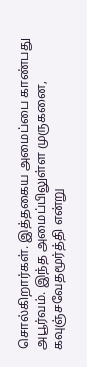சொல்கிறார்கள். இத்தகைய அமைப்பை காண்பது அபூர்வம். இந்த அமைப்பிலுள்ள முருகனை, கவுஞ்சவேதமூர்த்தி என்று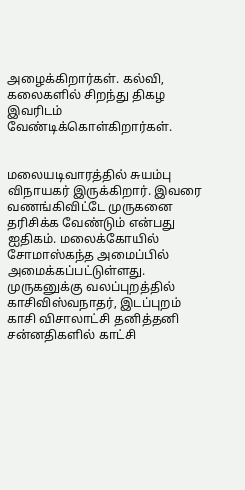அழைக்கிறார்கள். கல்வி, கலைகளில் சிறந்து திகழ இவரிடம் வேண்டிக்கொள்கிறார்கள்.


மலையடிவாரத்தில் சுயம்பு விநாயகர் இருக்கிறார். இவரை வணங்கிவிட்டே முருகனை தரிசிக்க வேண்டும் என்பது ஐதிகம். மலைக்கோயில் சோமாஸ்கந்த அமைப்பில் அமைக்கப்பட்டுள்ளது. முருகனுக்கு வலப்புறத்தில் காசிவிஸ்வநாதர், இடப்புறம் காசி விசாலாட்சி தனித்தனி சன்னதிகளில் காட்சி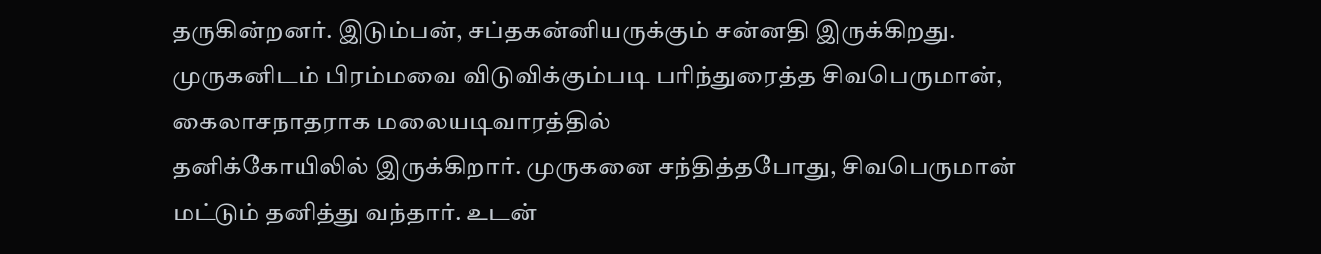தருகின்றனர். இடும்பன், சப்தகன்னியருக்கும் சன்னதி இருக்கிறது. முருகனிடம் பிரம்மவை விடுவிக்கும்படி பரிந்துரைத்த சிவபெருமான், கைலாசநாதராக மலையடிவாரத்தில்
தனிக்கோயிலில் இருக்கிறார். முருகனை சந்தித்தபோது, சிவபெருமான் மட்டும் தனித்து வந்தார். உடன்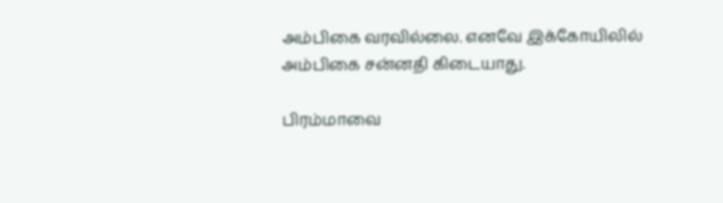அம்பிகை வரவில்லை. எனவே இக்கோயிலில் அம்பிகை சன்னதி கிடையாது.

பிரம்மாவை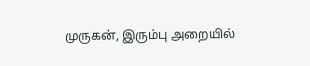முருகன், இரும்பு அறையில்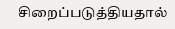சிறைப்படுத்தியதால்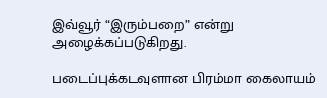இவ்வூர் “இரும்பறை” என்று அழைக்கப்படுகிறது.

படைப்புக்கடவுளான பிரம்மா கைலாயம்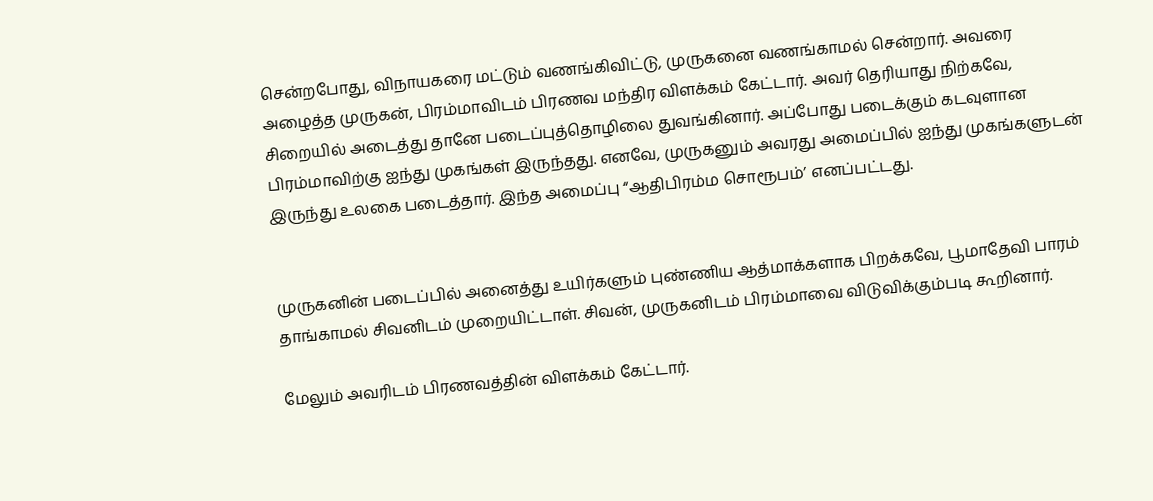சென்றபோது, விநாயகரை மட்டும் வணங்கிவிட்டு, முருகனை வணங்காமல் சென்றார். அவரை அழைத்த முருகன், பிரம்மாவிடம் பிரணவ மந்திர விளக்கம் கேட்டார். அவர் தெரியாது நிற்கவே, சிறையில் அடைத்து தானே படைப்புத்தொழிலை துவங்கினார். அப்போது படைக்கும் கடவுளான பிரம்மாவிற்கு ஐந்து முகங்கள் இருந்தது. எனவே, முருகனும் அவரது அமைப்பில் ஐந்து முகங்களுடன் இருந்து உலகை படைத்தார். இந்த அமைப்பு “ஆதிபிரம்ம சொரூபம்’ எனப்பட்டது.


முருகனின் படைப்பில் அனைத்து உயிர்களும் புண்ணிய ஆத்மாக்களாக பிறக்கவே, பூமாதேவி பாரம் தாங்காமல் சிவனிடம் முறையிட்டாள். சிவன், முருகனிடம் பிரம்மாவை விடுவிக்கும்படி கூறினார்.

மேலும் அவரிடம் பிரணவத்தின் விளக்கம் கேட்டார்.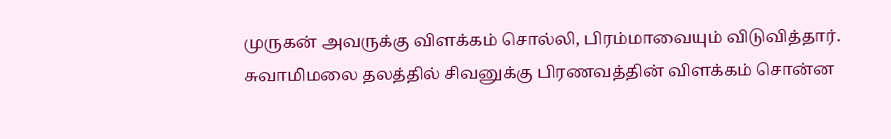முருகன் அவருக்கு விளக்கம் சொல்லி, பிரம்மாவையும் விடுவித்தார். சுவாமிமலை தலத்தில் சிவனுக்கு பிரணவத்தின் விளக்கம் சொன்ன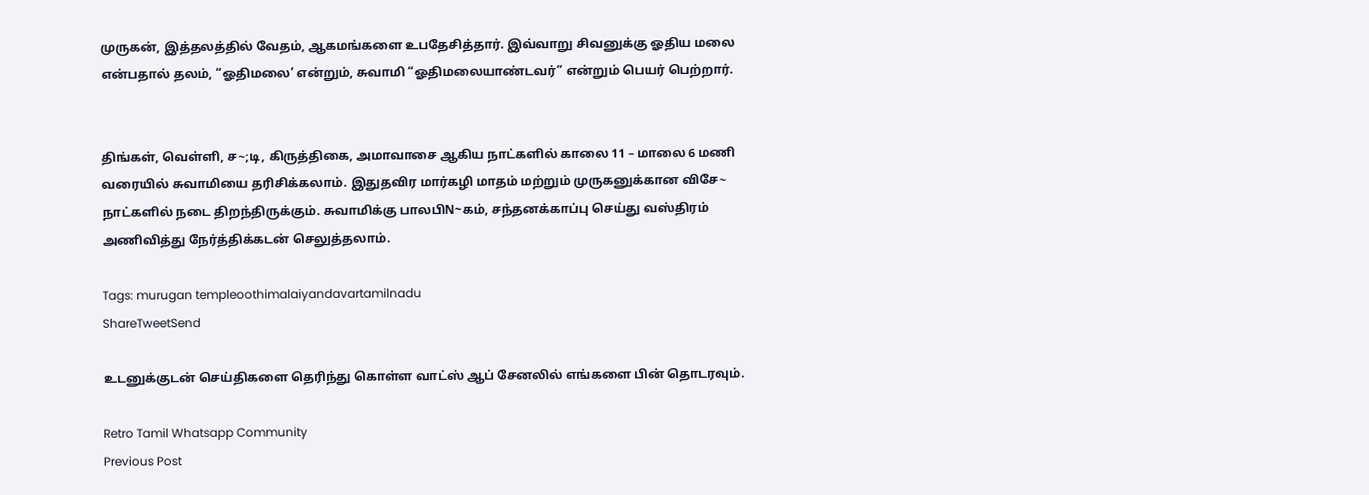முருகன், இத்தலத்தில் வேதம், ஆகமங்களை உபதேசித்தார். இவ்வாறு சிவனுக்கு ஓதிய மலை என்பதால் தலம், “ஓதிமலை’ என்றும், சுவாமி “ஓதிமலையாண்டவர்” என்றும் பெயர் பெற்றார்.


திங்கள், வெள்ளி, ச~;டி, கிருத்திகை, அமாவாசை ஆகிய நாட்களில் காலை 11 – மாலை 6 மணி வரையில் சுவாமியை தரிசிக்கலாம். இதுதவிர மார்கழி மாதம் மற்றும் முருகனுக்கான விசே~ நாட்களில் நடை திறந்திருக்கும். சுவாமிக்கு பாலபிN~கம், சந்தனக்காப்பு செய்து வஸ்திரம் அணிவித்து நேர்த்திக்கடன் செலுத்தலாம்.

Tags: murugan templeoothimalaiyandavartamilnadu
ShareTweetSend

உடனுக்குடன் செய்திகளை தெரிந்து கொள்ள வாட்ஸ் ஆப் சேனலில் எங்களை பின் தொடரவும்.

Retro Tamil Whatsapp Community
Previous Post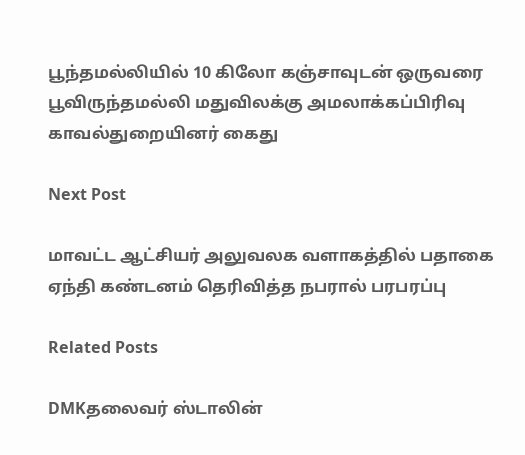பூந்தமல்லியில் 10 கிலோ கஞ்சாவுடன் ஒருவரை பூவிருந்தமல்லி மதுவிலக்கு அமலாக்கப்பிரிவு காவல்துறையினர் கைது

Next Post

மாவட்ட ஆட்சியர் அலுவலக வளாகத்தில் பதாகை ஏந்தி கண்டனம் தெரிவித்த நபரால் பரபரப்பு

Related Posts

DMKதலைவர் ஸ்டாலின்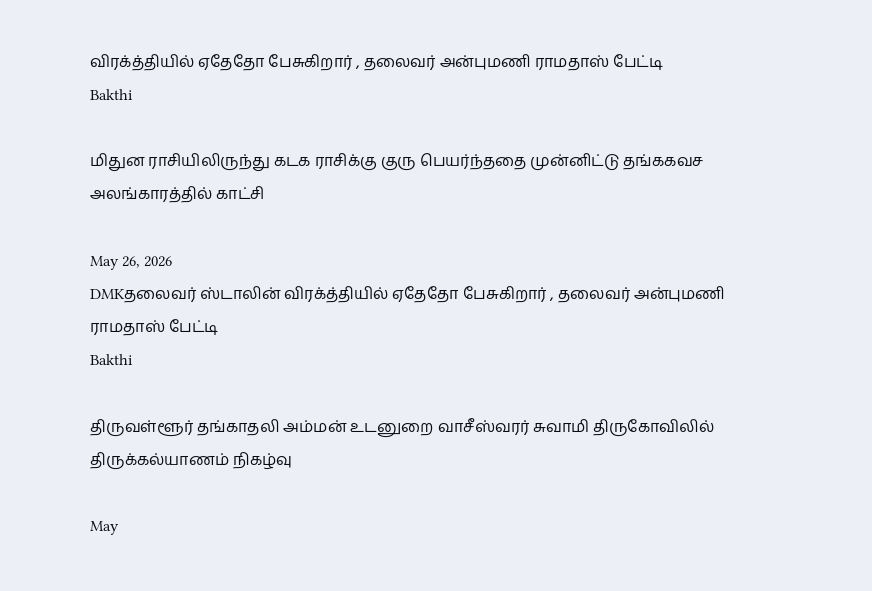விரக்த்தியில் ஏதேதோ பேசுகிறார் , தலைவர் அன்புமணி ராமதாஸ் பேட்டி
Bakthi

மிதுன ராசியிலிருந்து கடக ராசிக்கு குரு பெயர்ந்ததை முன்னிட்டு தங்ககவச அலங்காரத்தில் காட்சி

May 26, 2026
DMKதலைவர் ஸ்டாலின் விரக்த்தியில் ஏதேதோ பேசுகிறார் , தலைவர் அன்புமணி ராமதாஸ் பேட்டி
Bakthi

திருவள்ளூர் தங்காதலி அம்மன் உடனுறை வாசீஸ்வரர் சுவாமி திருகோவிலில் திருக்கல்யாணம் நிகழ்வு

May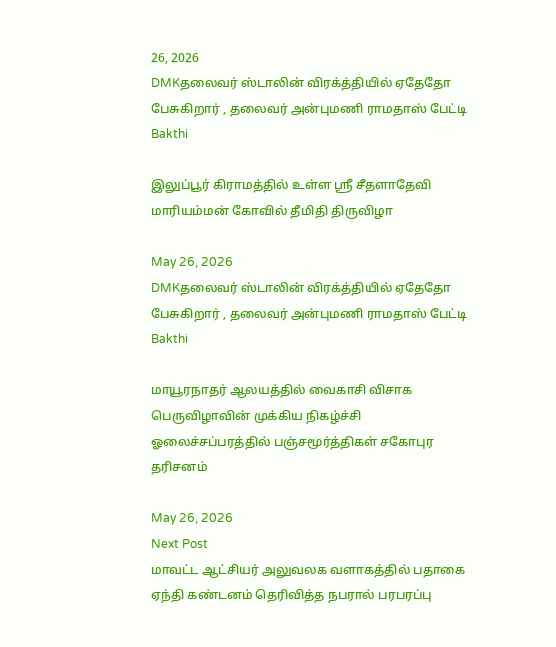26, 2026
DMKதலைவர் ஸ்டாலின் விரக்த்தியில் ஏதேதோ பேசுகிறார் , தலைவர் அன்புமணி ராமதாஸ் பேட்டி
Bakthi

இலுப்பூர் கிராமத்தில் உள்ள ஶ்ரீ சீதளாதேவி மாரியம்மன் கோவில் தீமிதி திருவிழா

May 26, 2026
DMKதலைவர் ஸ்டாலின் விரக்த்தியில் ஏதேதோ பேசுகிறார் , தலைவர் அன்புமணி ராமதாஸ் பேட்டி
Bakthi

மாயூரநாதர் ஆலயத்தில் வைகாசி விசாக பெருவிழாவின் முக்கிய நிகழ்ச்சி ஓலைச்சப்பரத்தில் பஞ்சமூர்த்திகள் சகோபுர தரிசனம்

May 26, 2026
Next Post
மாவட்ட ஆட்சியர் அலுவலக வளாகத்தில் பதாகை ஏந்தி கண்டனம் தெரிவித்த நபரால் பரபரப்பு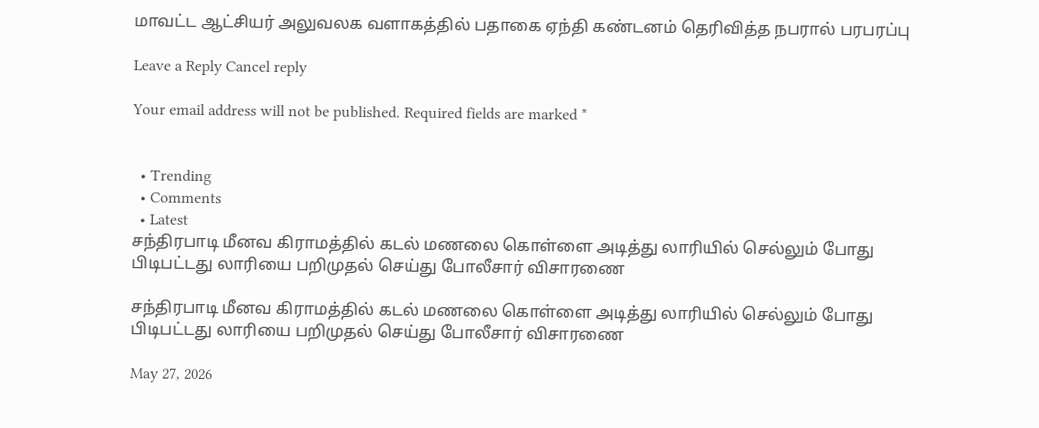மாவட்ட ஆட்சியர் அலுவலக வளாகத்தில் பதாகை ஏந்தி கண்டனம் தெரிவித்த நபரால் பரபரப்பு

Leave a Reply Cancel reply

Your email address will not be published. Required fields are marked *


  • Trending
  • Comments
  • Latest
சந்திரபாடி மீனவ கிராமத்தில் கடல் மணலை கொள்ளை அடித்து லாரியில் செல்லும் போது பிடிபட்டது லாரியை பறிமுதல் செய்து போலீசார் விசாரணை

சந்திரபாடி மீனவ கிராமத்தில் கடல் மணலை கொள்ளை அடித்து லாரியில் செல்லும் போது பிடிபட்டது லாரியை பறிமுதல் செய்து போலீசார் விசாரணை

May 27, 2026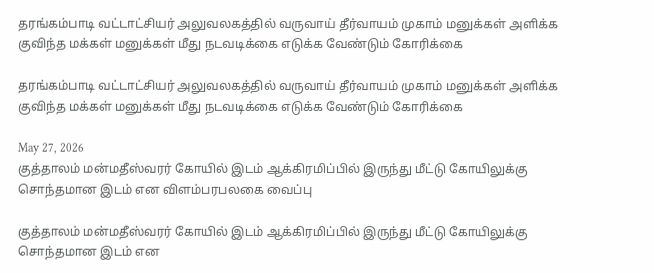தரங்கம்பாடி வட்டாட்சியர் அலுவலகத்தில் வருவாய் தீர்வாயம் முகாம் மனுக்கள் அளிக்க குவிந்த மக்கள் மனுக்கள் மீது நடவடிக்கை எடுக்க வேண்டும் கோரிக்கை

தரங்கம்பாடி வட்டாட்சியர் அலுவலகத்தில் வருவாய் தீர்வாயம் முகாம் மனுக்கள் அளிக்க குவிந்த மக்கள் மனுக்கள் மீது நடவடிக்கை எடுக்க வேண்டும் கோரிக்கை

May 27, 2026
குத்தாலம் மன்மதீஸ்வரர் கோயில் இடம் ஆக்கிரமிப்பில் இருந்து மீட்டு கோயிலுக்கு சொந்தமான இடம் என விளம்பரபலகை வைப்பு

குத்தாலம் மன்மதீஸ்வரர் கோயில் இடம் ஆக்கிரமிப்பில் இருந்து மீட்டு கோயிலுக்கு சொந்தமான இடம் என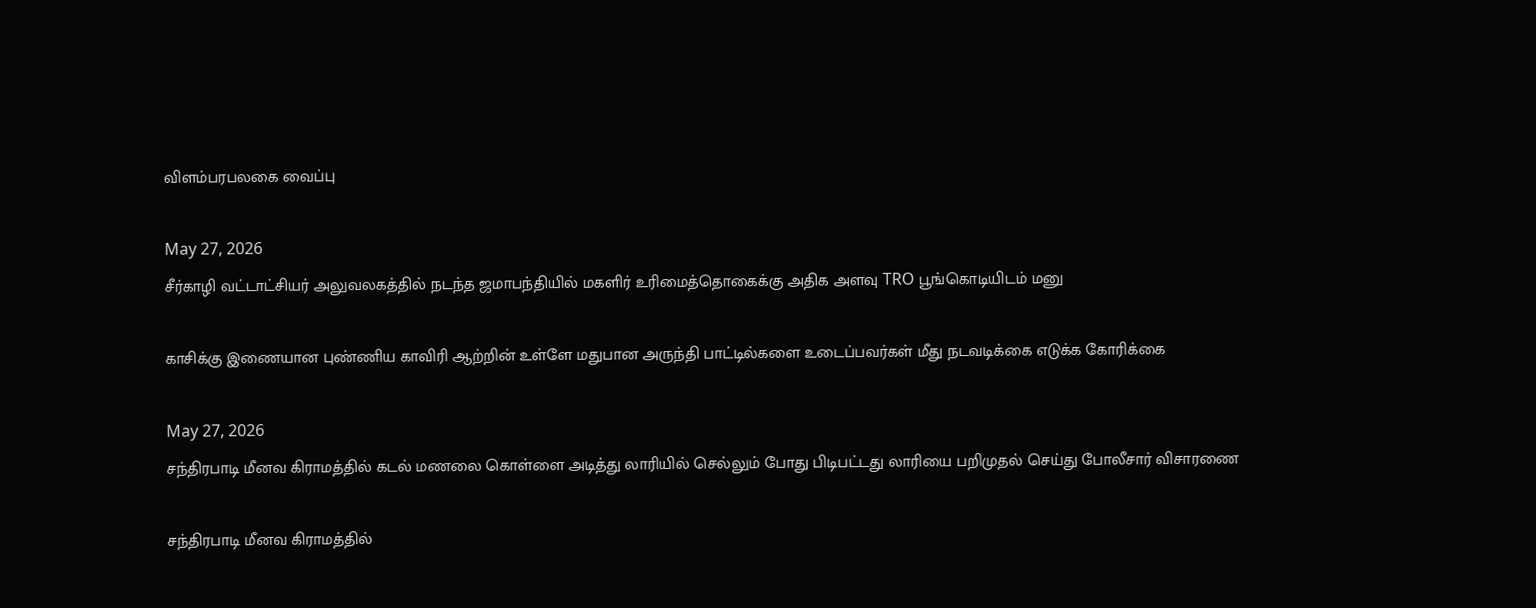விளம்பரபலகை வைப்பு

May 27, 2026
சீர்காழி வட்டாட்சியர் அலுவலகத்தில் நடந்த ஜமாபந்தியில் மகளிர் உரிமைத்தொகைக்கு அதிக அளவு TRO பூங்கொடியிடம் மனு

காசிக்கு இணையான புண்ணிய காவிரி ஆற்றின் உள்ளே மதுபான அருந்தி பாட்டில்களை உடைப்பவர்கள் மீது நடவடிக்கை எடுக்க கோரிக்கை

May 27, 2026
சந்திரபாடி மீனவ கிராமத்தில் கடல் மணலை கொள்ளை அடித்து லாரியில் செல்லும் போது பிடிபட்டது லாரியை பறிமுதல் செய்து போலீசார் விசாரணை

சந்திரபாடி மீனவ கிராமத்தில்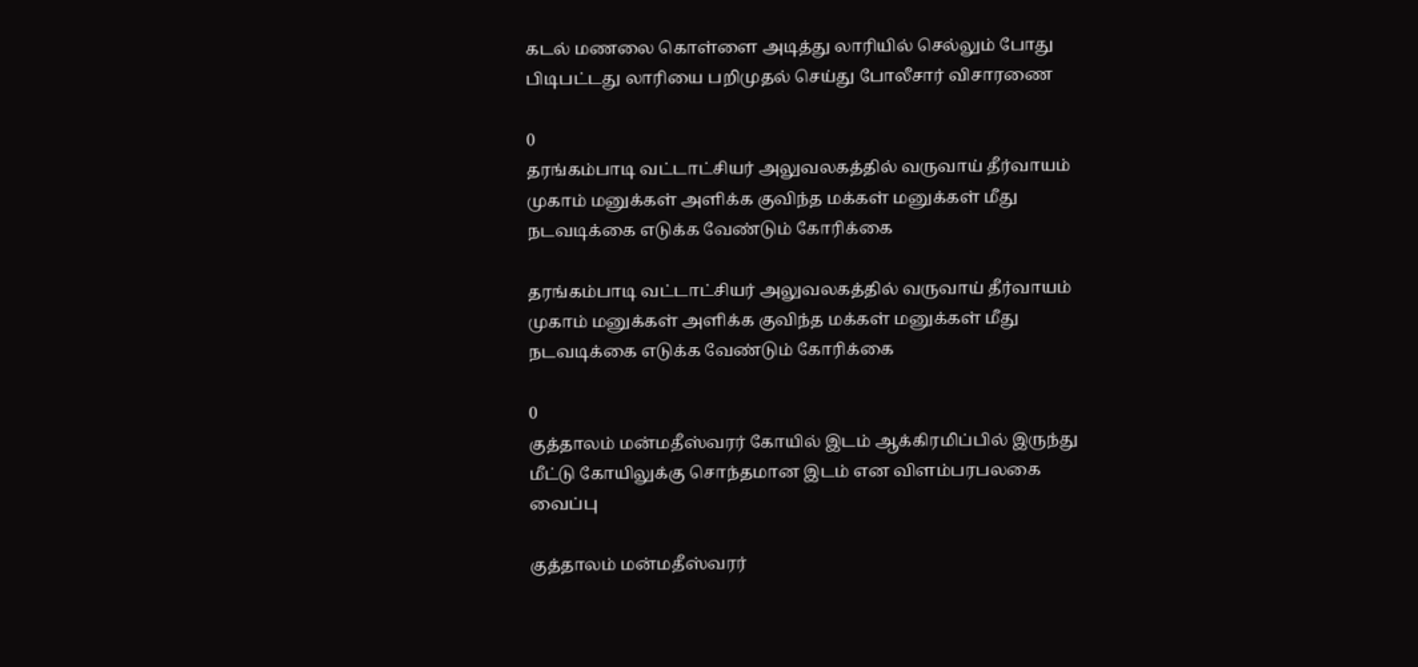கடல் மணலை கொள்ளை அடித்து லாரியில் செல்லும் போது பிடிபட்டது லாரியை பறிமுதல் செய்து போலீசார் விசாரணை

0
தரங்கம்பாடி வட்டாட்சியர் அலுவலகத்தில் வருவாய் தீர்வாயம் முகாம் மனுக்கள் அளிக்க குவிந்த மக்கள் மனுக்கள் மீது நடவடிக்கை எடுக்க வேண்டும் கோரிக்கை

தரங்கம்பாடி வட்டாட்சியர் அலுவலகத்தில் வருவாய் தீர்வாயம் முகாம் மனுக்கள் அளிக்க குவிந்த மக்கள் மனுக்கள் மீது நடவடிக்கை எடுக்க வேண்டும் கோரிக்கை

0
குத்தாலம் மன்மதீஸ்வரர் கோயில் இடம் ஆக்கிரமிப்பில் இருந்து மீட்டு கோயிலுக்கு சொந்தமான இடம் என விளம்பரபலகை வைப்பு

குத்தாலம் மன்மதீஸ்வரர்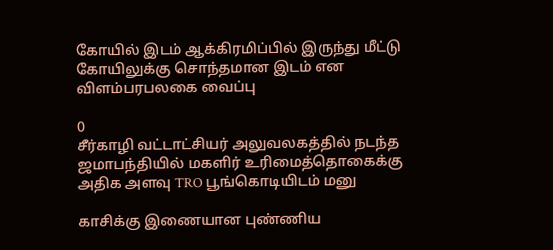கோயில் இடம் ஆக்கிரமிப்பில் இருந்து மீட்டு கோயிலுக்கு சொந்தமான இடம் என விளம்பரபலகை வைப்பு

0
சீர்காழி வட்டாட்சியர் அலுவலகத்தில் நடந்த ஜமாபந்தியில் மகளிர் உரிமைத்தொகைக்கு அதிக அளவு TRO பூங்கொடியிடம் மனு

காசிக்கு இணையான புண்ணிய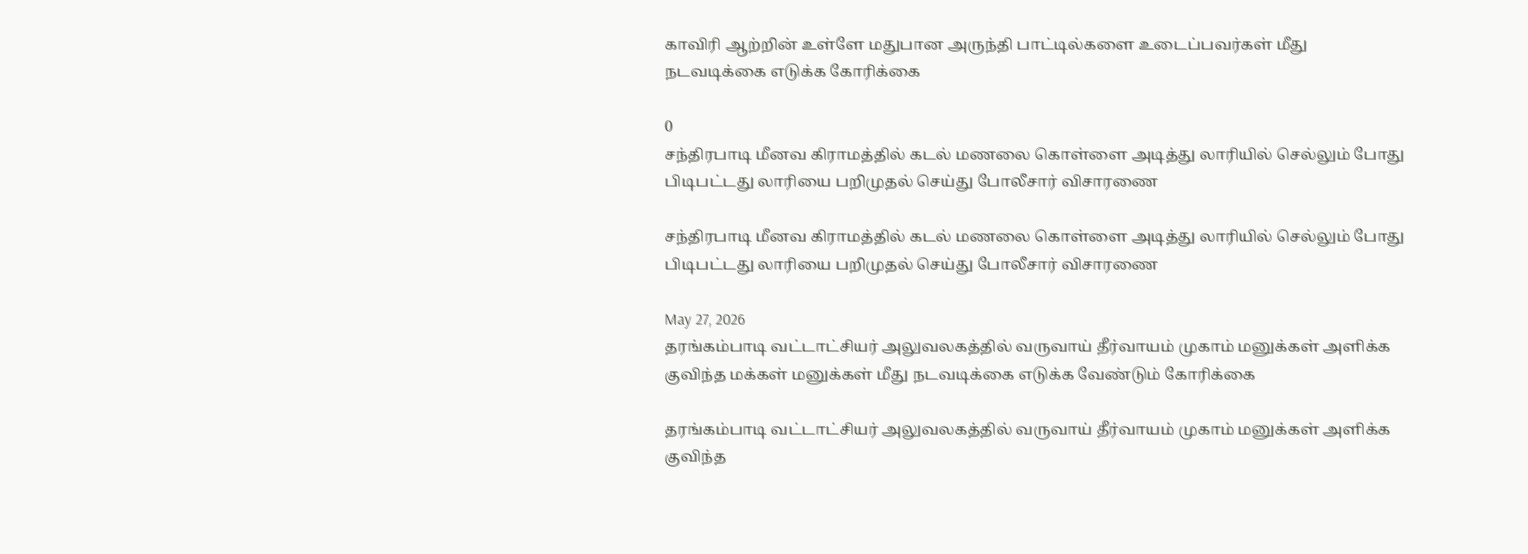காவிரி ஆற்றின் உள்ளே மதுபான அருந்தி பாட்டில்களை உடைப்பவர்கள் மீது நடவடிக்கை எடுக்க கோரிக்கை

0
சந்திரபாடி மீனவ கிராமத்தில் கடல் மணலை கொள்ளை அடித்து லாரியில் செல்லும் போது பிடிபட்டது லாரியை பறிமுதல் செய்து போலீசார் விசாரணை

சந்திரபாடி மீனவ கிராமத்தில் கடல் மணலை கொள்ளை அடித்து லாரியில் செல்லும் போது பிடிபட்டது லாரியை பறிமுதல் செய்து போலீசார் விசாரணை

May 27, 2026
தரங்கம்பாடி வட்டாட்சியர் அலுவலகத்தில் வருவாய் தீர்வாயம் முகாம் மனுக்கள் அளிக்க குவிந்த மக்கள் மனுக்கள் மீது நடவடிக்கை எடுக்க வேண்டும் கோரிக்கை

தரங்கம்பாடி வட்டாட்சியர் அலுவலகத்தில் வருவாய் தீர்வாயம் முகாம் மனுக்கள் அளிக்க குவிந்த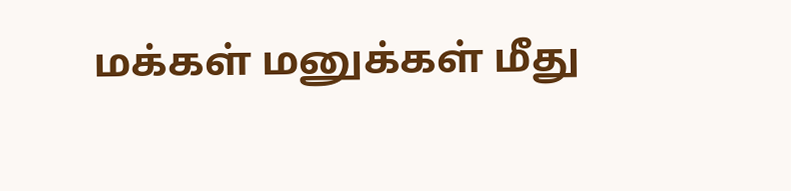மக்கள் மனுக்கள் மீது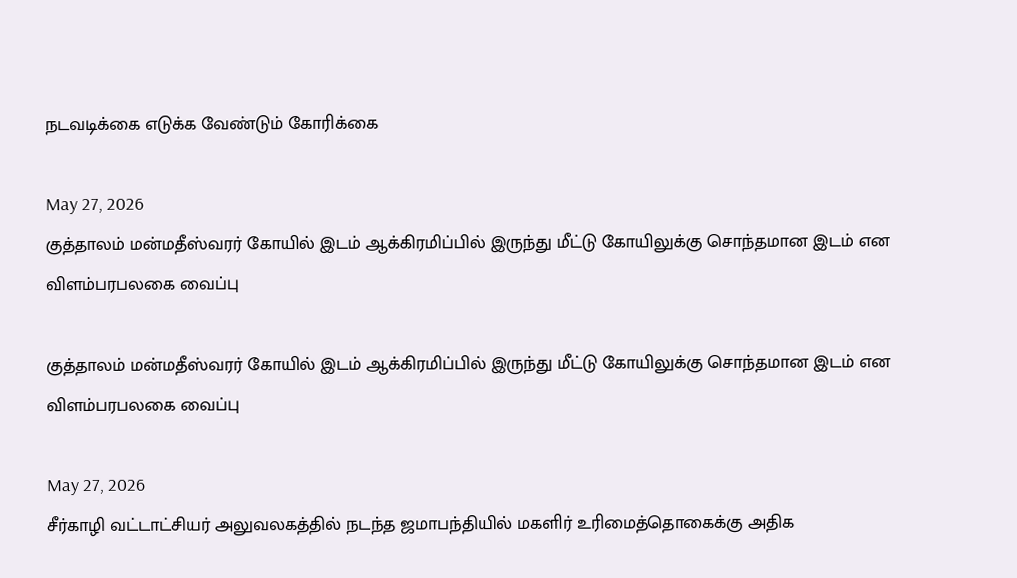நடவடிக்கை எடுக்க வேண்டும் கோரிக்கை

May 27, 2026
குத்தாலம் மன்மதீஸ்வரர் கோயில் இடம் ஆக்கிரமிப்பில் இருந்து மீட்டு கோயிலுக்கு சொந்தமான இடம் என விளம்பரபலகை வைப்பு

குத்தாலம் மன்மதீஸ்வரர் கோயில் இடம் ஆக்கிரமிப்பில் இருந்து மீட்டு கோயிலுக்கு சொந்தமான இடம் என விளம்பரபலகை வைப்பு

May 27, 2026
சீர்காழி வட்டாட்சியர் அலுவலகத்தில் நடந்த ஜமாபந்தியில் மகளிர் உரிமைத்தொகைக்கு அதிக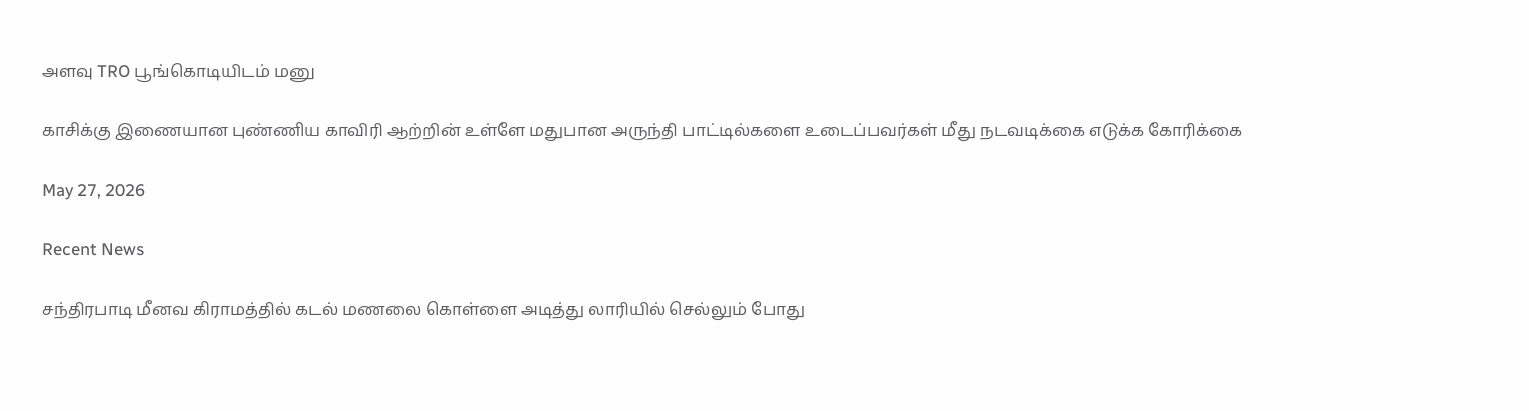அளவு TRO பூங்கொடியிடம் மனு

காசிக்கு இணையான புண்ணிய காவிரி ஆற்றின் உள்ளே மதுபான அருந்தி பாட்டில்களை உடைப்பவர்கள் மீது நடவடிக்கை எடுக்க கோரிக்கை

May 27, 2026

Recent News

சந்திரபாடி மீனவ கிராமத்தில் கடல் மணலை கொள்ளை அடித்து லாரியில் செல்லும் போது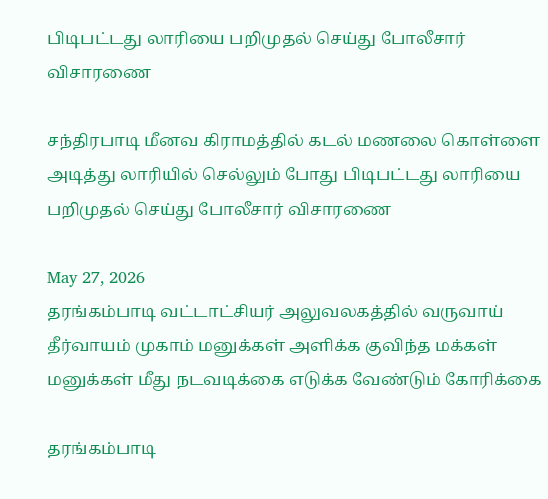பிடிபட்டது லாரியை பறிமுதல் செய்து போலீசார் விசாரணை

சந்திரபாடி மீனவ கிராமத்தில் கடல் மணலை கொள்ளை அடித்து லாரியில் செல்லும் போது பிடிபட்டது லாரியை பறிமுதல் செய்து போலீசார் விசாரணை

May 27, 2026
தரங்கம்பாடி வட்டாட்சியர் அலுவலகத்தில் வருவாய் தீர்வாயம் முகாம் மனுக்கள் அளிக்க குவிந்த மக்கள் மனுக்கள் மீது நடவடிக்கை எடுக்க வேண்டும் கோரிக்கை

தரங்கம்பாடி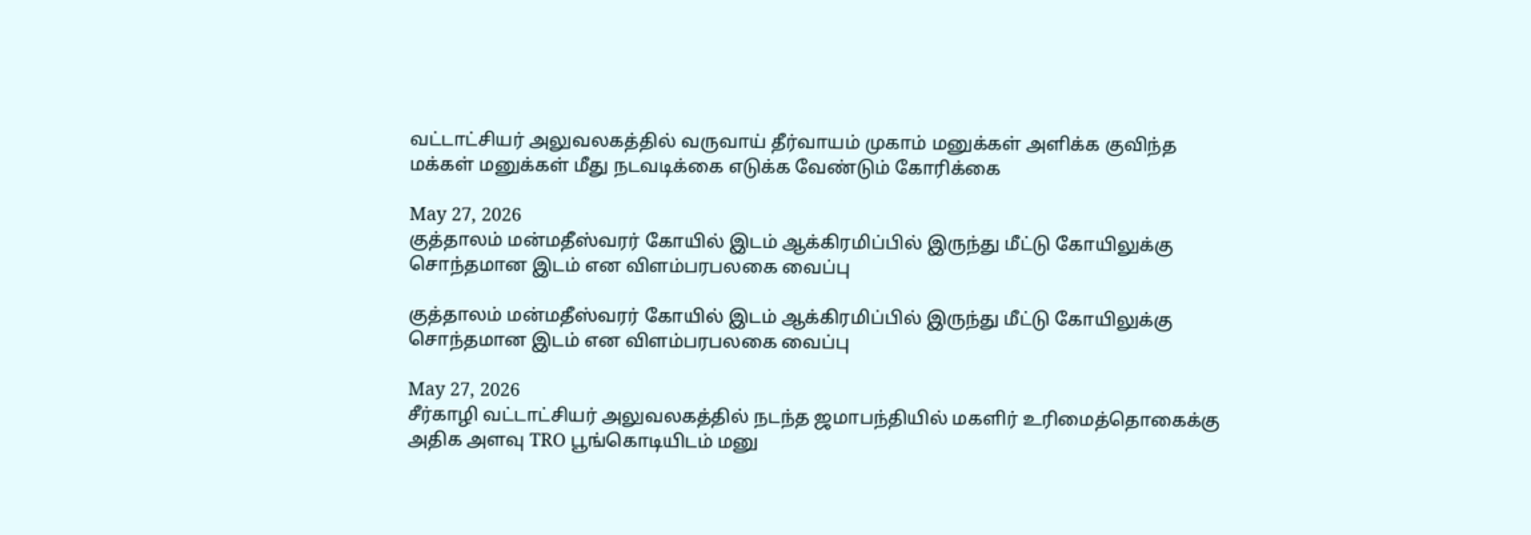வட்டாட்சியர் அலுவலகத்தில் வருவாய் தீர்வாயம் முகாம் மனுக்கள் அளிக்க குவிந்த மக்கள் மனுக்கள் மீது நடவடிக்கை எடுக்க வேண்டும் கோரிக்கை

May 27, 2026
குத்தாலம் மன்மதீஸ்வரர் கோயில் இடம் ஆக்கிரமிப்பில் இருந்து மீட்டு கோயிலுக்கு சொந்தமான இடம் என விளம்பரபலகை வைப்பு

குத்தாலம் மன்மதீஸ்வரர் கோயில் இடம் ஆக்கிரமிப்பில் இருந்து மீட்டு கோயிலுக்கு சொந்தமான இடம் என விளம்பரபலகை வைப்பு

May 27, 2026
சீர்காழி வட்டாட்சியர் அலுவலகத்தில் நடந்த ஜமாபந்தியில் மகளிர் உரிமைத்தொகைக்கு அதிக அளவு TRO பூங்கொடியிடம் மனு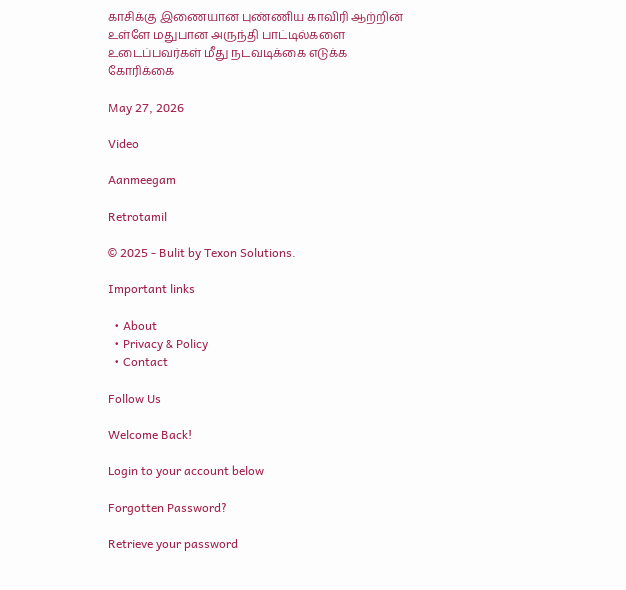காசிக்கு இணையான புண்ணிய காவிரி ஆற்றின் உள்ளே மதுபான அருந்தி பாட்டில்களை உடைப்பவர்கள் மீது நடவடிக்கை எடுக்க கோரிக்கை

May 27, 2026

Video

Aanmeegam

Retrotamil

© 2025 - Bulit by Texon Solutions.

Important links

  • About
  • Privacy & Policy
  • Contact

Follow Us

Welcome Back!

Login to your account below

Forgotten Password?

Retrieve your password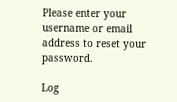Please enter your username or email address to reset your password.

Log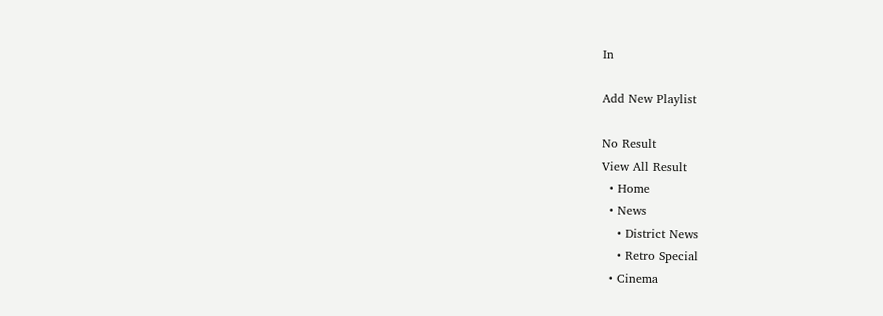In

Add New Playlist

No Result
View All Result
  • Home
  • News
    • District News
    • Retro Special
  • Cinema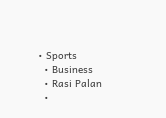• Sports
  • Business
  • Rasi Palan
  •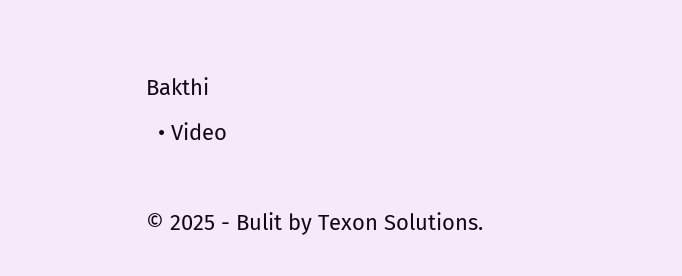Bakthi
  • Video

© 2025 - Bulit by Texon Solutions.